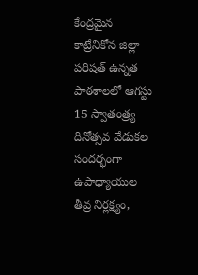కేంద్రమైన కాట్రేనికోన జిల్లా పరిషత్ ఉన్నత పాఠశాలలో ఆగస్టు 15 స్వాతంత్ర్య దినోత్సవ వేడుకల సందర్భంగా ఉపాధ్యాయుల తీవ్ర నిర్లక్ష్యం,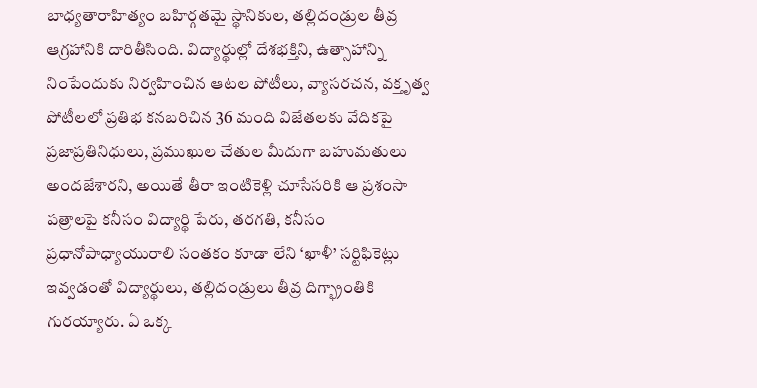బాధ్యతారాహిత్యం బహిర్గతమై స్థానికుల, తల్లిదండ్రుల తీవ్ర ఆగ్రహానికి దారితీసింది. విద్యార్థుల్లో దేశభక్తిని, ఉత్సాహాన్ని నింపేందుకు నిర్వహించిన ఆటల పోటీలు, వ్యాసరచన, వక్తృత్వ పోటీలలో ప్రతిభ కనబరిచిన 36 మంది విజేతలకు వేదికపై ప్రజాప్రతినిధులు, ప్రముఖుల చేతుల మీదుగా బహుమతులు అందజేశారని, అయితే తీరా ఇంటికెళ్లి చూసేసరికి ఆ ప్రశంసా పత్రాలపై కనీసం విద్యార్థి పేరు, తరగతి, కనీసం ప్రధానోపాధ్యాయురాలి సంతకం కూడా లేని ‘ఖాళీ’ సర్టిఫికెట్లు ఇవ్వడంతో విద్యార్థులు, తల్లిదండ్రులు తీవ్ర దిగ్భ్రాంతికి గురయ్యారు. ఏ ఒక్క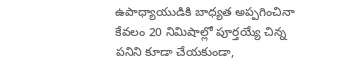ఉపాధ్యాయుడికి బాధ్యత అప్పగించినా కేవలం 20 నిమిషాల్లో పూర్తయ్యే చిన్న పనిని కూడా చేయకుండా,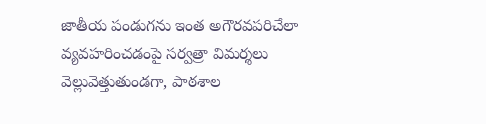జాతీయ పండుగను ఇంత అగౌరవపరిచేలా వ్యవహరించడంపై సర్వత్రా విమర్శలు వెల్లువెత్తుతుండగా, పాఠశాల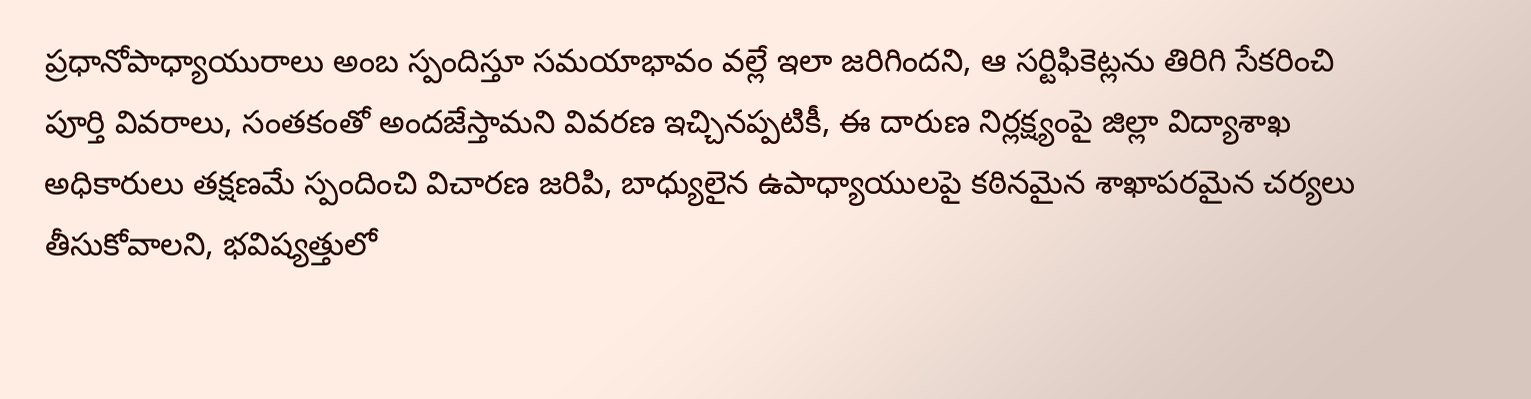ప్రధానోపాధ్యాయురాలు అంబ స్పందిస్తూ సమయాభావం వల్లే ఇలా జరిగిందని, ఆ సర్టిఫికెట్లను తిరిగి సేకరించి పూర్తి వివరాలు, సంతకంతో అందజేస్తామని వివరణ ఇచ్చినప్పటికీ, ఈ దారుణ నిర్లక్ష్యంపై జిల్లా విద్యాశాఖ అధికారులు తక్షణమే స్పందించి విచారణ జరిపి, బాధ్యులైన ఉపాధ్యాయులపై కఠినమైన శాఖాపరమైన చర్యలు తీసుకోవాలని, భవిష్యత్తులో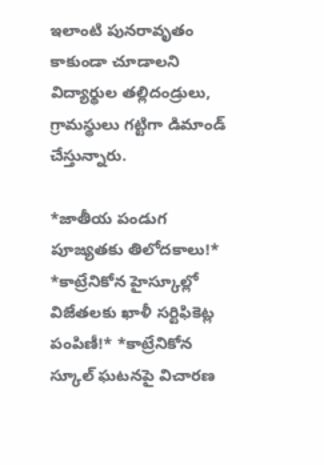ఇలాంటి పునరావృతం కాకుండా చూడాలని విద్యార్థుల తల్లిదండ్రులు, గ్రామస్థులు గట్టిగా డిమాండ్ చేస్తున్నారు.

*జాతీయ పండుగ పూజ్యతకు తిలోదకాలు!* *కాట్రేనికోన హైస్కూల్లో విజేతలకు ఖాళీ సర్టిఫికెట్ల పంపిణీ!* *కాట్రేనికోన స్కూల్ ఘటనపై విచారణ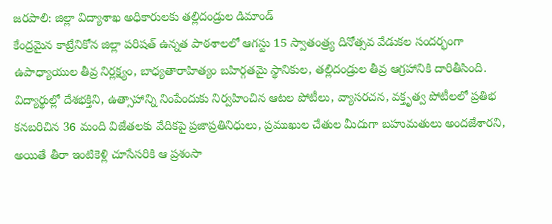జరపాలి: జిల్లా విద్యాశాఖ అధికారులకు తల్లిదండ్రుల డిమాండ్
కేంద్రమైన కాట్రేనికోన జిల్లా పరిషత్ ఉన్నత పాఠశాలలో ఆగస్టు 15 స్వాతంత్ర్య దినోత్సవ వేడుకల సందర్భంగా ఉపాధ్యాయుల తీవ్ర నిర్లక్ష్యం, బాధ్యతారాహిత్యం బహిర్గతమై స్థానికుల, తల్లిదండ్రుల తీవ్ర ఆగ్రహానికి దారితీసింది. విద్యార్థుల్లో దేశభక్తిని, ఉత్సాహాన్ని నింపేందుకు నిర్వహించిన ఆటల పోటీలు, వ్యాసరచన, వక్తృత్వ పోటీలలో ప్రతిభ కనబరిచిన 36 మంది విజేతలకు వేదికపై ప్రజాప్రతినిధులు, ప్రముఖుల చేతుల మీదుగా బహుమతులు అందజేశారని, అయితే తీరా ఇంటికెళ్లి చూసేసరికి ఆ ప్రశంసా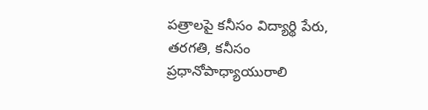పత్రాలపై కనీసం విద్యార్థి పేరు, తరగతి, కనీసం ప్రధానోపాధ్యాయురాలి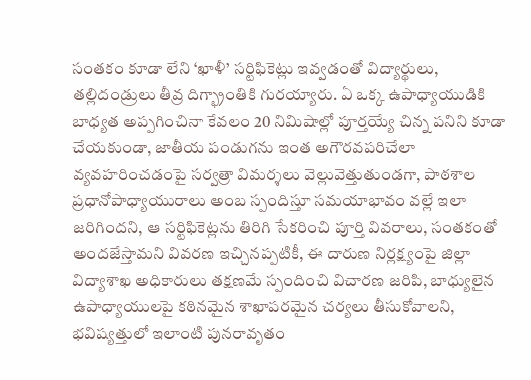సంతకం కూడా లేని ‘ఖాళీ’ సర్టిఫికెట్లు ఇవ్వడంతో విద్యార్థులు, తల్లిదండ్రులు తీవ్ర దిగ్భ్రాంతికి గురయ్యారు. ఏ ఒక్క ఉపాధ్యాయుడికి బాధ్యత అప్పగించినా కేవలం 20 నిమిషాల్లో పూర్తయ్యే చిన్న పనిని కూడా చేయకుండా, జాతీయ పండుగను ఇంత అగౌరవపరిచేలా వ్యవహరించడంపై సర్వత్రా విమర్శలు వెల్లువెత్తుతుండగా, పాఠశాల ప్రధానోపాధ్యాయురాలు అంబ స్పందిస్తూ సమయాభావం వల్లే ఇలా జరిగిందని, ఆ సర్టిఫికెట్లను తిరిగి సేకరించి పూర్తి వివరాలు, సంతకంతో అందజేస్తామని వివరణ ఇచ్చినప్పటికీ, ఈ దారుణ నిర్లక్ష్యంపై జిల్లా విద్యాశాఖ అధికారులు తక్షణమే స్పందించి విచారణ జరిపి, బాధ్యులైన ఉపాధ్యాయులపై కఠినమైన శాఖాపరమైన చర్యలు తీసుకోవాలని, భవిష్యత్తులో ఇలాంటి పునరావృతం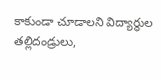కాకుండా చూడాలని విద్యార్థుల తల్లిదండ్రులు,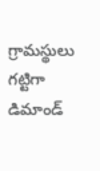గ్రామస్థులు గట్టిగా డిమాండ్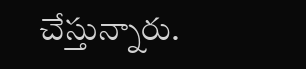చేస్తున్నారు.